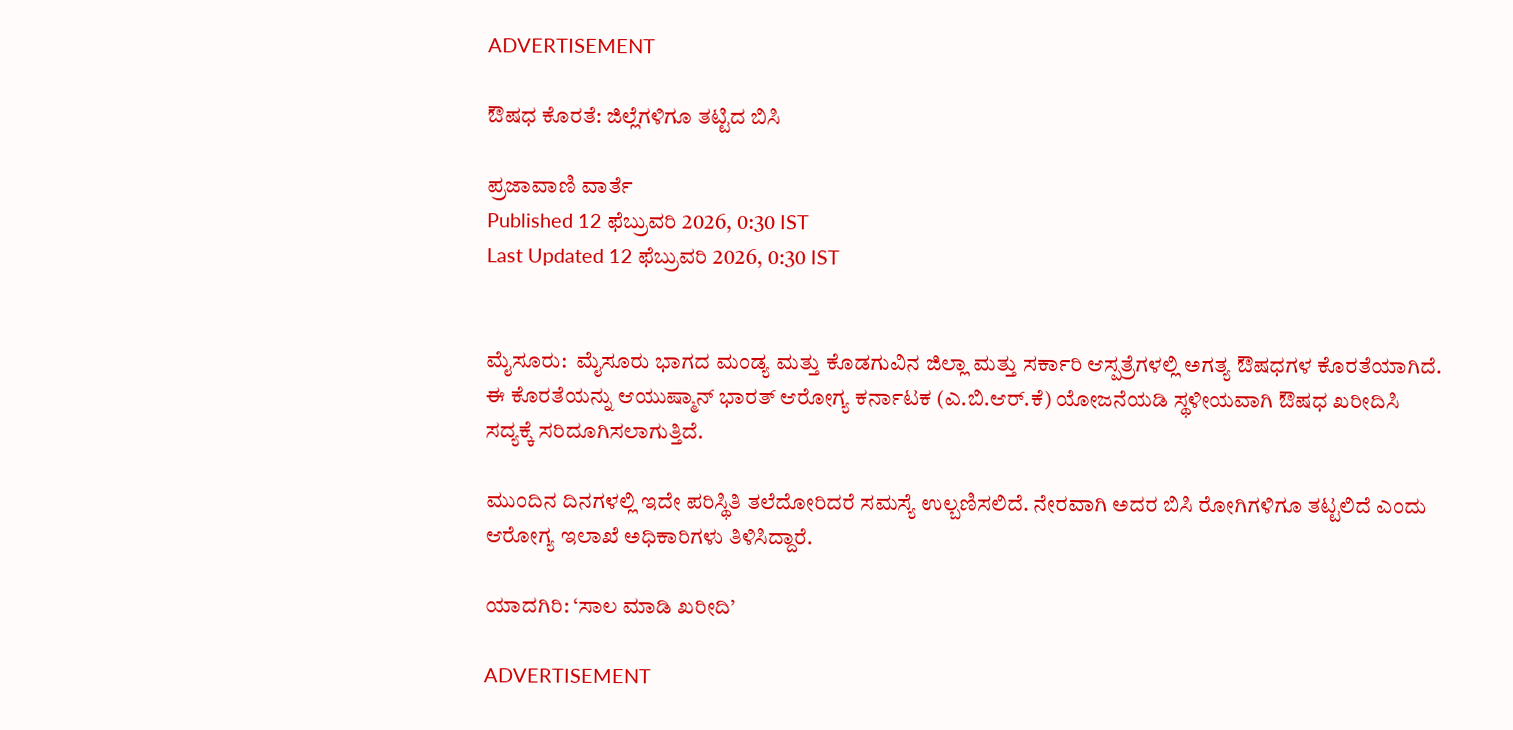ADVERTISEMENT

ಔಷಧ ಕೊರತೆ: ಜಿಲ್ಲೆಗಳಿಗೂ ತಟ್ಟಿದ ಬಿಸಿ

ಪ್ರಜಾವಾಣಿ ವಾರ್ತೆ
Published 12 ಫೆಬ್ರುವರಿ 2026, 0:30 IST
Last Updated 12 ಫೆಬ್ರುವರಿ 2026, 0:30 IST


ಮೈಸೂರು:  ಮೈಸೂರು ಭಾಗದ ಮಂಡ್ಯ ಮತ್ತು ಕೊಡಗುವಿನ ಜಿಲ್ಲಾ ಮತ್ತು ಸರ್ಕಾರಿ ಆಸ್ಪತ್ರೆಗಳಲ್ಲಿ ಅಗತ್ಯ ಔಷಧಗಳ ಕೊರತೆಯಾಗಿದೆ. ಈ ಕೊರತೆಯನ್ನು ಆಯುಷ್ಮಾನ್ ಭಾರತ್ ಆರೋಗ್ಯ ಕರ್ನಾಟಕ (ಎ.ಬಿ.ಆರ್.ಕೆ) ಯೋಜನೆಯಡಿ ಸ್ಥಳೀಯವಾಗಿ ಔಷಧ ಖರೀದಿಸಿ ಸದ್ಯಕ್ಕೆ ಸರಿದೂಗಿಸಲಾಗುತ್ತಿದೆ.

ಮುಂದಿನ ದಿನಗಳಲ್ಲಿ ಇದೇ ಪರಿಸ್ಥಿತಿ ತಲೆದೋರಿದರೆ ಸಮಸ್ಯೆ ಉಲ್ಬಣಿಸಲಿದೆ. ನೇರವಾಗಿ ಅದರ ಬಿಸಿ ರೋಗಿಗಳಿಗೂ ತಟ್ಟಲಿದೆ ಎಂದು ಆರೋಗ್ಯ ಇಲಾಖೆ ಅಧಿಕಾರಿಗಳು ತಿಳಿಸಿದ್ದಾರೆ.

ಯಾದಗಿರಿ: ‘ಸಾಲ ಮಾಡಿ ಖರೀದಿ’

ADVERTISEMENT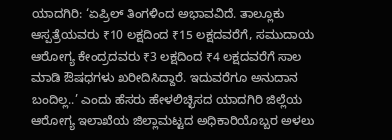ಯಾದಗಿರಿ: ‘ಏಪ್ರಿಲ್ ತಿಂಗಳಿಂದ ಅಭಾವವಿದೆ. ತಾಲ್ಲೂಕು ಆಸ್ಪತ್ರೆಯವರು ₹10 ಲಕ್ಷದಿಂದ ₹15 ಲಕ್ಷದವರೆಗೆ, ಸಮುದಾಯ ಆರೋಗ್ಯ ಕೇಂದ್ರದವರು ₹3 ಲಕ್ಷದಿಂದ ₹4 ಲಕ್ಷದವರೆಗೆ ಸಾಲ ಮಾಡಿ ಔಷಧಗಳು ಖರೀದಿಸಿದ್ದಾರೆ. ಇದುವರೆಗೂ ‌ಅನುದಾನ ಬಂದಿಲ್ಲ..’ ಎಂದು ಹೆಸರು ಹೇಳಲಿಚ್ಛಿಸದ ಯಾದಗಿರಿ ಜಿಲ್ಲೆಯ ಆರೋಗ್ಯ ಇಲಾಖೆಯ ಜಿಲ್ಲಾಮಟ್ಟದ ಅಧಿಕಾರಿಯೊಬ್ಬರ ಅಳಲು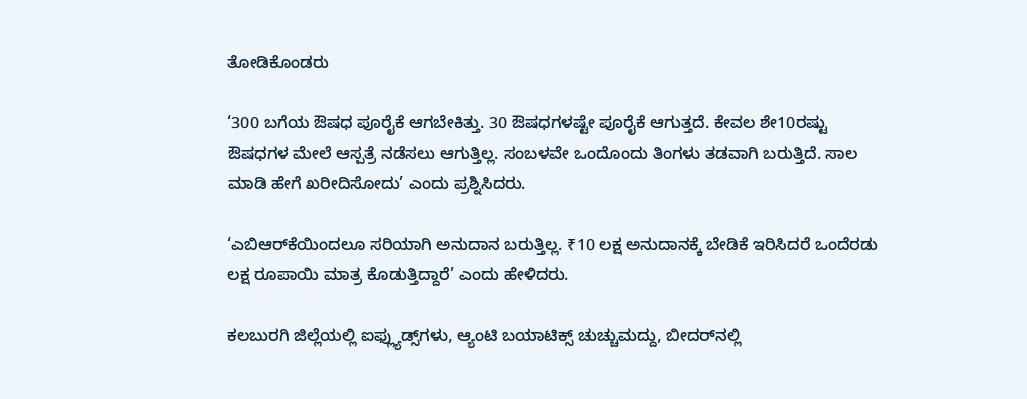ತೋಡಿಕೊಂಡರು

‘300 ಬಗೆಯ ಔಷಧ ಪೂರೈಕೆ ಆಗಬೇಕಿತ್ತು. 30 ಔಷಧಗಳಷ್ಟೇ ಪೂರೈಕೆ ಆಗುತ್ತದೆ. ಕೇವಲ ಶೇ10ರಷ್ಟು ಔಷಧಗಳ ಮೇಲೆ ಆಸ್ಪತ್ರೆ ನಡೆಸಲು ಆಗುತ್ತಿಲ್ಲ. ಸಂಬಳವೇ ಒಂದೊಂದು ತಿಂಗಳು ತಡವಾಗಿ ಬರುತ್ತಿದೆ. ಸಾಲ ಮಾಡಿ ಹೇಗೆ ಖರೀದಿಸೋದು’ ಎಂದು ಪ್ರಶ್ನಿಸಿದರು.

‘ಎಬಿಆರ್‌ಕೆಯಿಂದಲೂ ಸರಿಯಾಗಿ ಅನುದಾನ ಬರುತ್ತಿಲ್ಲ. ₹10 ಲಕ್ಷ ಅನುದಾನಕ್ಕೆ ಬೇಡಿಕೆ ಇರಿಸಿದರೆ ಒಂದೆರಡು ಲಕ್ಷ ರೂಪಾಯಿ ಮಾತ್ರ‌ ಕೊಡುತ್ತಿದ್ದಾರೆ’ ಎಂದು ಹೇಳಿದರು.

ಕಲಬುರಗಿ ಜಿಲ್ಲೆಯಲ್ಲಿ ಐಫ್ಲ್ಯುಡ್ಸ್‌ಗಳು, ಆ್ಯಂಟಿ ಬಯಾಟಿಕ್ಸ್‌ ಚುಚ್ಚುಮದ್ದು, ಬೀದರ್‌ನಲ್ಲಿ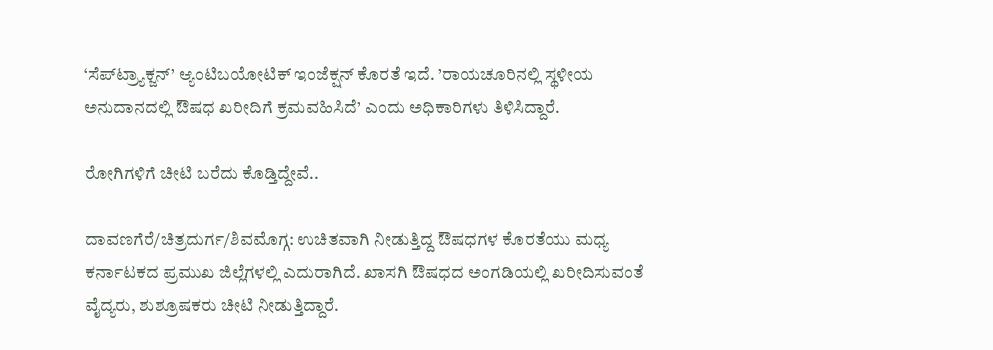‘ಸೆಪ್‌ಟ್ರ್ಯಾಕ್ಜನ್‌’ ಆ್ಯಂಟಿಬಯೋಟಿಕ್‌ ಇಂಜೆಕ್ಷನ್‌ ಕೊರತೆ ಇದೆ. ’ರಾಯಚೂರಿನಲ್ಲಿ ಸ್ಥಳೀಯ ಅನುದಾನದಲ್ಲಿ ಔಷಧ ಖರೀದಿಗೆ ಕ್ರಮವಹಿಸಿದೆ’ ಎಂದು ಅಧಿಕಾರಿಗಳು ತಿಳಿಸಿದ್ದಾರೆ.

ರೋಗಿಗಳಿಗೆ ಚೀಟಿ ಬರೆದು ಕೊಡ್ತಿದ್ದೇವೆ..

ದಾವಣಗೆರೆ/ಚಿತ್ರದುರ್ಗ/ಶಿವಮೊಗ್ಗ: ಉಚಿತವಾಗಿ ನೀಡುತ್ತಿದ್ದ ಔಷಧಗಳ ಕೊರತೆಯು ಮಧ್ಯ ಕರ್ನಾಟಕದ ಪ್ರಮುಖ ಜಿಲ್ಲೆಗಳಲ್ಲಿ ಎದುರಾಗಿದೆ. ಖಾಸಗಿ ಔಷಧದ ಅಂಗಡಿಯಲ್ಲಿ ಖರೀದಿಸುವಂತೆ ವೈದ್ಯರು, ಶುಶ್ರೂಷಕರು ಚೀಟಿ ನೀಡುತ್ತಿದ್ದಾರೆ.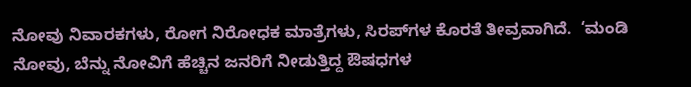ನೋವು ನಿವಾರಕಗಳು, ರೋಗ ನಿರೋಧಕ ಮಾತ್ರೆಗಳು, ಸಿರಪ್‌ಗಳ ಕೊರತೆ ತೀವ್ರವಾಗಿದೆ.  ‘ಮಂಡಿ ನೋವು, ಬೆನ್ನು ನೋವಿಗೆ ಹೆಚ್ಚಿನ ಜನರಿಗೆ ನೀಡುತ್ತಿದ್ದ ಔಷಧಗಳ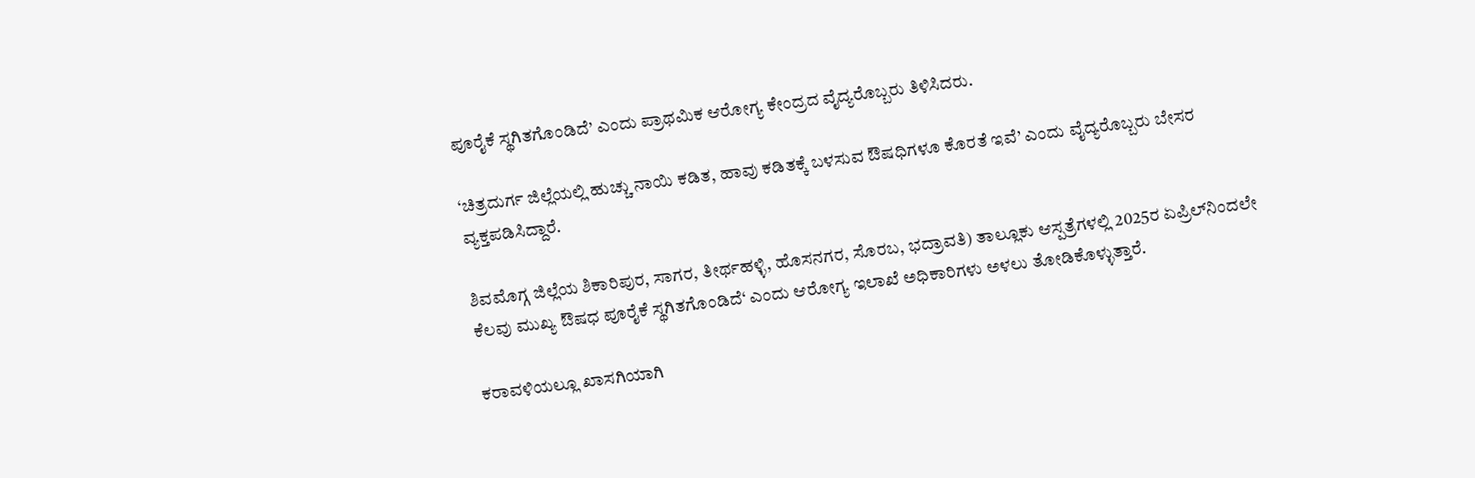ಪೂರೈಕೆ ಸ್ಥಗಿತಗೊಂಡಿದೆ’ ಎಂದು ಪ್ರಾಥಮಿಕ ಆರೋಗ್ಯ ಕೇಂದ್ರದ ವೈದ್ಯರೊಬ್ಬರು ತಿಳಿಸಿದರು.

‘ಚಿತ್ರದುರ್ಗ ಜಿಲ್ಲೆಯಲ್ಲಿ ಹುಚ್ಚು ನಾಯಿ ಕಡಿತ, ಹಾವು ಕಡಿತಕ್ಕೆ ಬಳಸುವ ಔಷಧಿಗಳೂ ಕೊರತೆ ಇವೆ’ ಎಂದು ವೈದ್ಯರೊಬ್ಬರು ಬೇಸರ ವ್ಯಕ್ತಪಡಿಸಿದ್ದಾರೆ.

ಶಿವಮೊಗ್ಗ ಜಿಲ್ಲೆಯ ಶಿಕಾರಿಪುರ, ಸಾಗರ, ತೀರ್ಥಹಳ್ಳಿ, ಹೊಸನಗರ, ಸೊರಬ, ಭದ್ರಾವತಿ) ತಾಲ್ಲೂಕು ಆಸ್ಪತ್ರೆಗಳಲ್ಲಿ 2025ರ ಏಪ್ರಿಲ್‌ನಿಂದಲೇ ಕೆಲವು ಮುಖ್ಯ ಔಷಧ ಪೂರೈಕೆ ಸ್ಥಗಿತಗೊಂಡಿದೆ‘ ಎಂದು ಆರೋಗ್ಯ ಇಲಾಖೆ ಅಧಿಕಾರಿಗಳು ಅಳಲು ತೋಡಿಕೊಳ್ಳುತ್ತಾರೆ.

ಕರಾವಳಿಯಲ್ಲೂ ಖಾಸಗಿಯಾಗಿ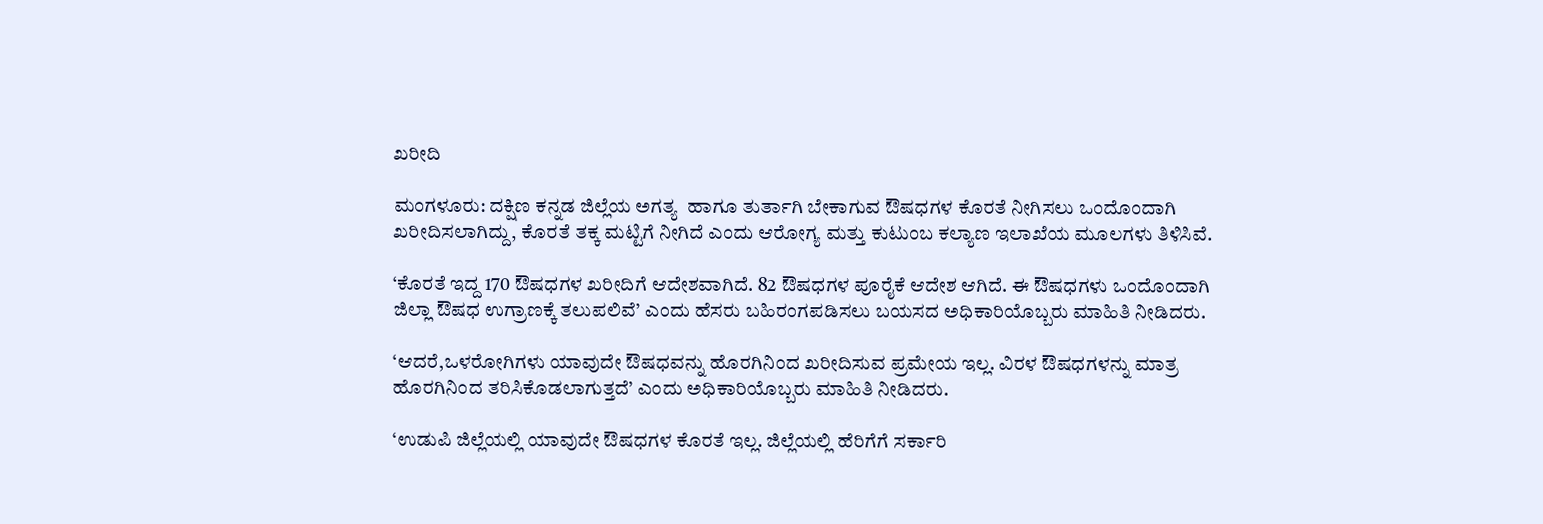ಖರೀದಿ

ಮಂಗಳೂರು: ದಕ್ಷಿಣ ಕನ್ನಡ ಜಿಲ್ಲೆಯ ಅಗತ್ಯ  ಹಾಗೂ ತುರ್ತಾಗಿ ಬೇಕಾಗುವ ಔಷಧಗಳ ಕೊರತೆ ನೀಗಿಸಲು ಒಂದೊಂದಾಗಿ ಖರೀದಿಸಲಾಗಿದ್ದು, ಕೊರತೆ ತಕ್ಕ ಮಟ್ಟಿಗೆ ನೀಗಿದೆ ಎಂದು ಆರೋಗ್ಯ ಮತ್ತು ಕುಟುಂಬ ಕಲ್ಯಾಣ ಇಲಾಖೆಯ ಮೂಲಗಳು ತಿಳಿಸಿವೆ.

‘ಕೊರತೆ ಇದ್ದ 170 ಔಷಧಗಳ ಖರೀದಿಗೆ ಆದೇಶವಾಗಿದೆ. 82 ಔಷಧಗಳ ಪೂರೈಕೆ ಆದೇಶ ಆಗಿದೆ. ಈ ಔಷಧಗಳು ಒಂದೊಂದಾಗಿ ಜಿಲ್ಲಾ ಔಷಧ ಉಗ್ರಾಣಕ್ಕೆ ತಲುಪಲಿವೆ’ ಎಂದು ಹೆಸರು ಬಹಿರಂಗಪಡಿಸಲು ಬಯಸದ ಅಧಿಕಾರಿಯೊಬ್ಬರು ಮಾಹಿತಿ ನೀಡಿದರು.

‘ಆದರೆ,ಒಳರೋಗಿಗಳು ಯಾವುದೇ ಔಷಧವನ್ನು ಹೊರಗಿನಿಂದ ಖರೀದಿಸುವ ಪ್ರಮೇಯ ಇಲ್ಲ. ವಿರಳ ಔಷಧಗಳನ್ನು ಮಾತ್ರ ಹೊರಗಿನಿಂದ ತರಿಸಿಕೊಡಲಾಗುತ್ತದೆ’ ಎಂದು ಅಧಿಕಾರಿಯೊಬ್ಬರು ಮಾಹಿತಿ ನೀಡಿದರು.

‘ಉಡುಪಿ ಜಿಲ್ಲೆಯಲ್ಲಿ ಯಾವುದೇ ಔಷಧಗಳ ಕೊರತೆ ಇಲ್ಲ. ಜಿಲ್ಲೆಯಲ್ಲಿ ಹೆರಿಗೆಗೆ ಸರ್ಕಾರಿ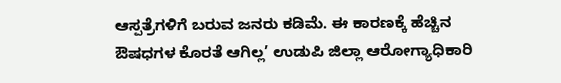ಆಸ್ಪತ್ರೆಗಳಿಗೆ ಬರುವ ಜನರು ಕಡಿಮೆ. ಈ ಕಾರಣಕ್ಕೆ ಹೆಚ್ಚಿನ ಔಷಧಗಳ ಕೊರತೆ ಆಗಿಲ್ಲ’ ಉಡುಪಿ ಜಿಲ್ಲಾ ಆರೋಗ್ಯಾಧಿಕಾರಿ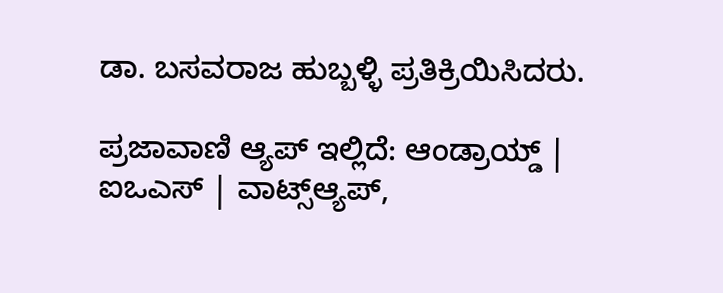ಡಾ. ಬಸವರಾಜ ಹುಬ್ಬಳ್ಳಿ ಪ್ರತಿಕ್ರಿಯಿಸಿದರು.

ಪ್ರಜಾವಾಣಿ ಆ್ಯಪ್ ಇಲ್ಲಿದೆ: ಆಂಡ್ರಾಯ್ಡ್ | ಐಒಎಸ್ | ವಾಟ್ಸ್ಆ್ಯಪ್,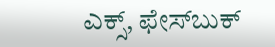ಎಕ್ಸ್, ಫೇಸ್‌ಬುಕ್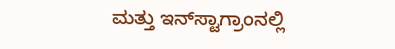ಮತ್ತು ಇನ್‌ಸ್ಟಾಗ್ರಾಂನಲ್ಲಿ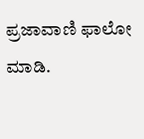ಪ್ರಜಾವಾಣಿ ಫಾಲೋ ಮಾಡಿ.